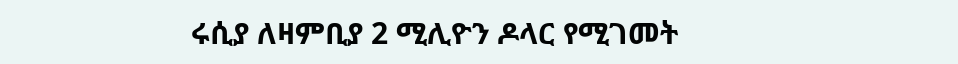ሩሲያ ለዛምቢያ 2 ሚሊዮን ዶላር የሚገመት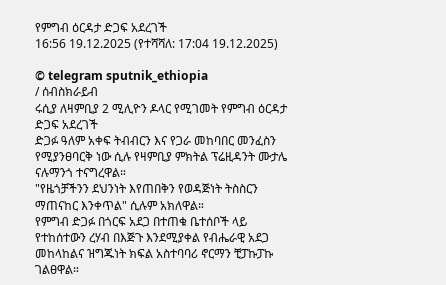የምግብ ዕርዳታ ድጋፍ አደረገች
16:56 19.12.2025 (የተሻሻለ: 17:04 19.12.2025)

© telegram sputnik_ethiopia
/ ሰብስክራይብ
ሩሲያ ለዛምቢያ 2 ሚሊዮን ዶላር የሚገመት የምግብ ዕርዳታ ድጋፍ አደረገች
ድጋፉ ዓለም አቀፍ ትብብርን እና የጋራ መከባበር መንፈስን የሚያንፀባርቅ ነው ሲሉ የዛምቢያ ምክትል ፕሬዚዳንት ሙታሌ ናሉማንጎ ተናግረዋል።
"የዜጎቻችንን ደህንነት እየጠበቅን የወዳጅነት ትስስርን ማጠናከር እንቀጥል" ሲሉም አክለዋል።
የምግብ ድጋፉ በጎርፍ አደጋ በተጠቁ ቤተሰቦች ላይ የተከሰተውን ረሃብ በእጅጉ እንደሚያቀል የብሔራዊ አደጋ መከላከልና ዝግጁነት ክፍል አስተባባሪ ኖርማን ቺፓኩፓኩ ገልፀዋል።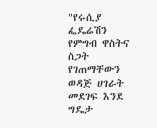"የሩሲያ ፌዴሬሽን የምግብ ዋስትና ስጋት የገጠማቸውን ወዳጅ ሀገራት መደገፍ እንደ ግዴታ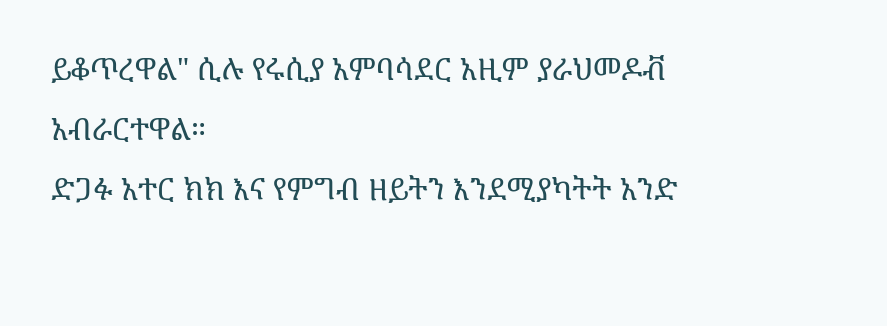ይቆጥረዋል" ሲሉ የሩሲያ አምባሳደር አዚም ያራህመዶቭ አብራርተዋል።
ድጋፉ አተር ክክ እና የምግብ ዘይትን እንደሚያካትት አንድ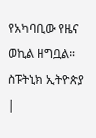የአካባቢው የዜና ወኪል ዘግቧል።
ስፑትኒክ ኢትዮጵያ |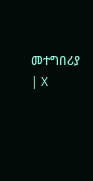መተግበሪያ | X